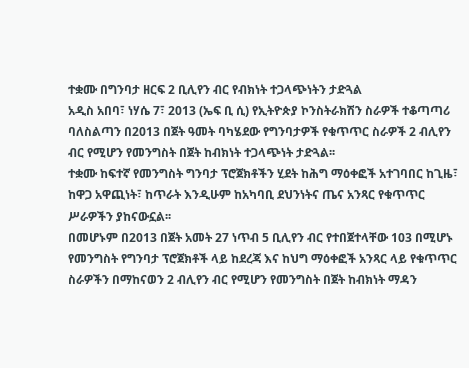ተቋሙ በግንባታ ዘርፍ 2 ቢሊየን ብር የብክነት ተጋላጭነትን ታድጓል
አዲስ አበባ፣ ነሃሴ 7፣ 2013 (ኤፍ ቢ ሲ) የኢትዮጵያ ኮንስትራክሽን ስራዎች ተቆጣጣሪ ባለስልጣን በ2013 በጀት ዓመት ባካሄደው የግንባታዎች የቁጥጥር ስራዎች 2 ብሊየን ብር የሚሆን የመንግስት በጀት ከብክነት ተጋላጭነት ታድጓል፡፡
ተቋሙ ከፍተኛ የመንግስት ግንባታ ፕሮጀክቶችን ሂደት ከሕግ ማዕቀፎች አተገባበር ከጊዜ፣ ከዋጋ አዋጪነት፣ ከጥራት እንዲሁም ከአካባቢ ደህንነትና ጤና አንጻር የቁጥጥር ሥራዎችን ያከናውኗል፡፡
በመሆኑም በ2013 በጀት አመት 27 ነጥብ 5 ቢሊየን ብር የተበጀተላቸው 103 በሚሆኑ የመንግስት የግንባታ ፕሮጀክቶች ላይ ከደረጃ እና ከህግ ማዕቀፎች አንጻር ላይ የቁጥጥር ስራዎችን በማከናወን 2 ብሊየን ብር የሚሆን የመንግስት በጀት ከብክነት ማዳን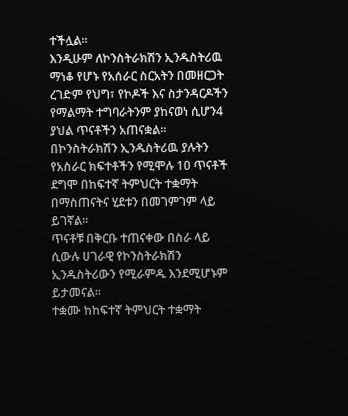ተችሏል፡፡
እንዲሁም ለኮንስትራክሽን ኢንዱስትሪዉ ማነቆ የሆኑ የአሰራር ስርአትን በመዘርጋት ረገድም የህግ፣ የኮዶች እና ስታንዳርዶችን የማልማት ተግባራትንም ያከናወነ ሲሆን4 ያህል ጥናቶችን አጠናቋል፡፡
በኮንስትራክሽን ኢንዱስትሪዉ ያሉትን የአስራር ክፍተቶችን የሚሞሉ 10 ጥናቶች ደግሞ በከፍተኛ ትምህርት ተቋማት በማስጠናትና ሂደቱን በመገምገም ላይ ይገኛል፡፡
ጥናቶቹ በቅርቡ ተጠናቀው በስራ ላይ ሲውሉ ሀገራዊ የኮንስትራክሽን ኢንዱስትሪውን የሚራምዱ እንደሚሆኑም ይታመናል፡፡
ተቋሙ ከከፍተኛ ትምህርት ተቋማት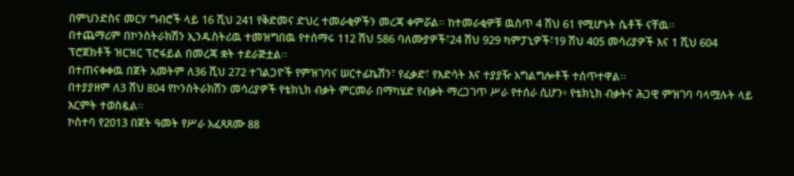በምህንድስና መርሃ ግብሮች ላይ 16 ሺህ 241 የቅድመና ድህረ ተመራቂዎችን መረጃ ቀምሯል፡፡ ከተመራቂዎቹ ዉስጥ 4 ሽህ 61 የሚሆኑት ሴቶች ናቸዉ፡፡
በተጨማሪም በኮንስትራክሽን ኢንዱስትሪዉ ተመዝግበዉ የተሰማሩ 112 ሽህ 586 ባለሙያዎች፣24 ሽህ 929 ካምፓኒዎች፣19 ሽህ 405 መሳሪያዎች እና 1 ሺህ 604 ፕሮጀክቶች ዝርዝር ፕሮፋይል በመረጃ ቋት ተደራጅቷል፡፡
በተጠናቀቀዉ በጀት አመትም ለ36 ሺህ 272 ተገልጋዮች የምዝገባና ሠርተፊኬሽን፣ የፈቃድ፣ የእድሳት እና ተያያዥ አግልግሎቶች ተሰጥተዋል፡፡
በተያያዘም ለ3 ሸህ 804 የኮንስትራክሽን መሳሪያዎች የቴክኒክ ብቃት ምርመራ በማካሄድ የብቃት ማረጋገጥ ሥራ የተሰራ ሲሆን፥ የቴክኒክ ብቃትና ሕጋዊ ምዝገባ ባላሟሉት ላይ እርምት ተወስዷል፡፡
ኮስተባ የ2013 በጀት ዓመት የሥራ አፈጻጸሙ 88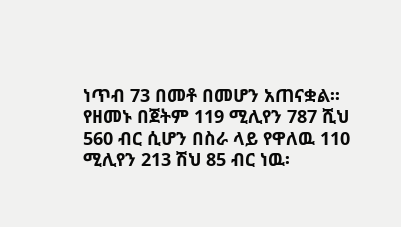ነጥብ 73 በመቶ በመሆን አጠናቋል፡፡ የዘመኑ በጀትም 119 ሚሊየን 787 ሺህ 560 ብር ሲሆን በስራ ላይ የዋለዉ 110 ሚሊየን 213 ሽህ 85 ብር ነዉ፡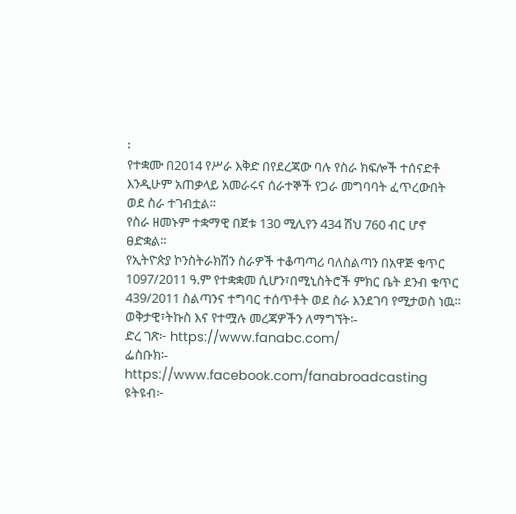፡
የተቋሙ በ2014 የሥራ እቅድ በየደረጃው ባሉ የስራ ክፍሎች ተሰናድቶ እንዲሁም አጠቃላይ አመራሩና ሰራተኞች የጋራ መግባባት ፈጥረውበት ወደ ስራ ተገብቷል፡፡
የስራ ዘመኑም ተቋማዊ በጀቱ 130 ሚሊየን 434 ሽህ 760 ብር ሆኖ ፀድቋል፡፡
የኢትዮጵያ ኮንስትራክሽን ስራዎች ተቆጣጣሪ ባለስልጣን በአዋጅ ቁጥር 1097/2011 ዓ.ም የተቋቋመ ሲሆን፣በሚኒስትሮች ምክር ቤት ደንብ ቁጥር 439/2011 ስልጣንና ተግባር ተሰጥቶት ወደ ስራ እንደገባ የሚታወስ ነዉ፡፡
ወቅታዊ፣ትኩስ እና የተሟሉ መረጃዎችን ለማግኘት፡-
ድረ ገጽ፦ https://www.fanabc.com/
ፌስቡክ፡- https://www.facebook.com/fanabroadcasting
ዩትዩብ፦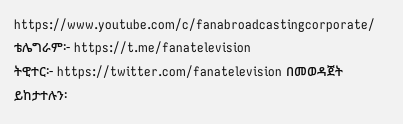https://www.youtube.com/c/fanabroadcastingcorporate/
ቴሌግራም፦ https://t.me/fanatelevision
ትዊተር፦ https://twitter.com/fanatelevision በመወዳጀት ይከታተሉን፡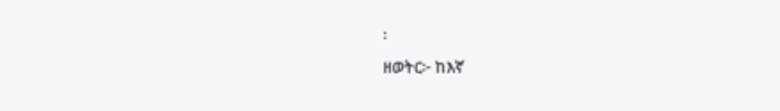፡
ዘወትር፦ ከእኛ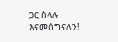ጋር ስላሉ እናመሰግናለን!